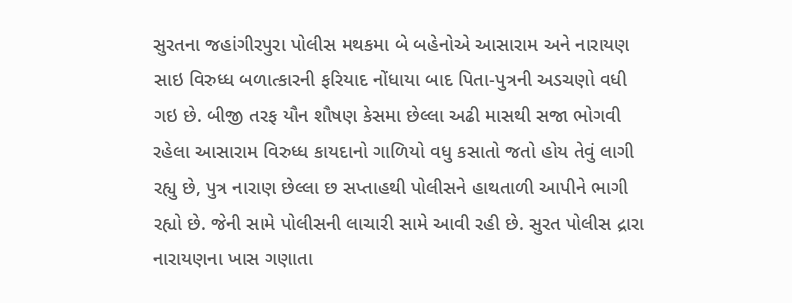સુરતના જહાંગીરપુરા પોલીસ મથકમા બે બહેનોએ આસારામ અને નારાયણ સાઇ વિરુધ્ધ બળાત્કારની ફરિયાદ નોંધાયા બાદ પિતા-પુત્રની અડચણો વધી ગઇ છે. બીજી તરફ યૌન શૌષણ કેસમા છેલ્લા અઢી માસથી સજા ભોગવી રહેલા આસારામ વિરુધ્ધ કાયદાનો ગાળિયો વધુ કસાતો જતો હોય તેવું લાગી રહ્યુ છે, પુત્ર નારાણ છેલ્લા છ સપ્તાહથી પોલીસને હાથતાળી આપીને ભાગી રહ્યો છે. જેની સામે પોલીસની લાચારી સામે આવી રહી છે. સુરત પોલીસ દ્રારા નારાયણના ખાસ ગણાતા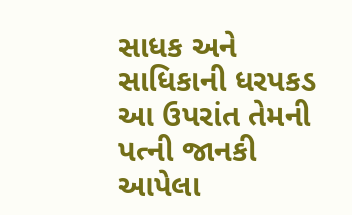સાધક અને સાધિકાની ધરપકડ આ ઉપરાંત તેમની પત્ની જાનકી આપેલા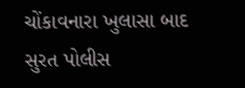ચોંકાવનારા ખુલાસા બાદ સુરત પોલીસ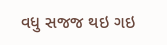વધુ સજજ થઇ ગઇ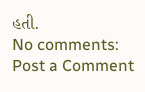હતી.
No comments:
Post a Comment